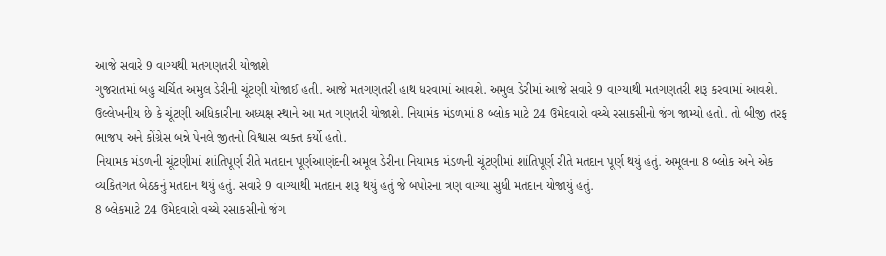આજે સવારે 9 વાગ્યથી મતગણતરી યોજાશે
ગુજરાતમાં બહુ ચર્ચિત અમુલ ડેરીની ચૂંટણી યોજાઈ હતી. આજે મતગણતરી હાથ ધરવામાં આવશે. અમુલ ડેરીમાં આજે સવારે 9 વાગ્યાથી મતગણતરી શરૂ કરવામાં આવશે. ઉલ્લેખનીય છે કે ચૂંટણી અધિકારીના અધ્યક્ષ સ્થાને આ મત ગણતરી યોજાશે. નિયામંક મંડળમાં 8 બ્લોક માટે 24 ઉમેદવારો વચ્ચે રસાકસીનો જંગ જામ્યો હતો. તો બીજી તરફ ભાજપ અને કોંગ્રેસ બન્ને પેનલે જીતનો વિશ્વાસ વ્યક્ત કર્યો હતો.
નિયામક મંડળની ચૂંટણીમાં શાંતિપૂર્ણ રીતે મતદાન પૂર્ણઆણંદની અમૂલ ડેરીના નિયામક મંડળની ચૂંટણીમાં શાંતિપૂર્ણ રીતે મતદાન પૂર્ણ થયું હતું. અમૂલના 8 બ્લોક અને એક વ્યકિતગત બેઠકનું મતદાન થયું હતું. સવારે 9 વાગ્યાથી મતદાન શરૂ થયું હતું જે બપોરના ત્રણ વાગ્યા સુધી મતદાન યોજાયું હતું.
8 બ્લેકમાટે 24 ઉમેદવારો વચ્ચે રસાકસીનો જંગ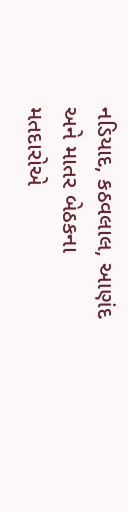નડિયાદ, કઠવલાલ, આણંદ અને માતર બેઠકના મતદારોએ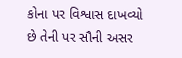કોના પર વિશ્વાસ દાખવ્યો છે તેની પર સૌની અસર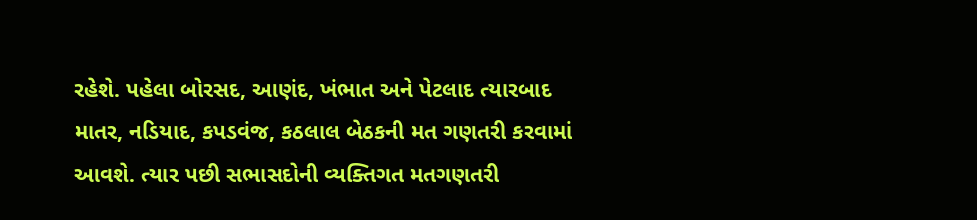રહેશે. પહેલા બોરસદ, આણંદ, ખંભાત અને પેટલાદ ત્યારબાદ માતર, નડિયાદ, કપડવંજ, કઠલાલ બેઠકની મત ગણતરી કરવામાં આવશે. ત્યાર પછી સભાસદોની વ્યક્તિગત મતગણતરી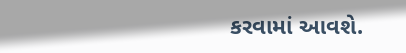કરવામાં આવશે.